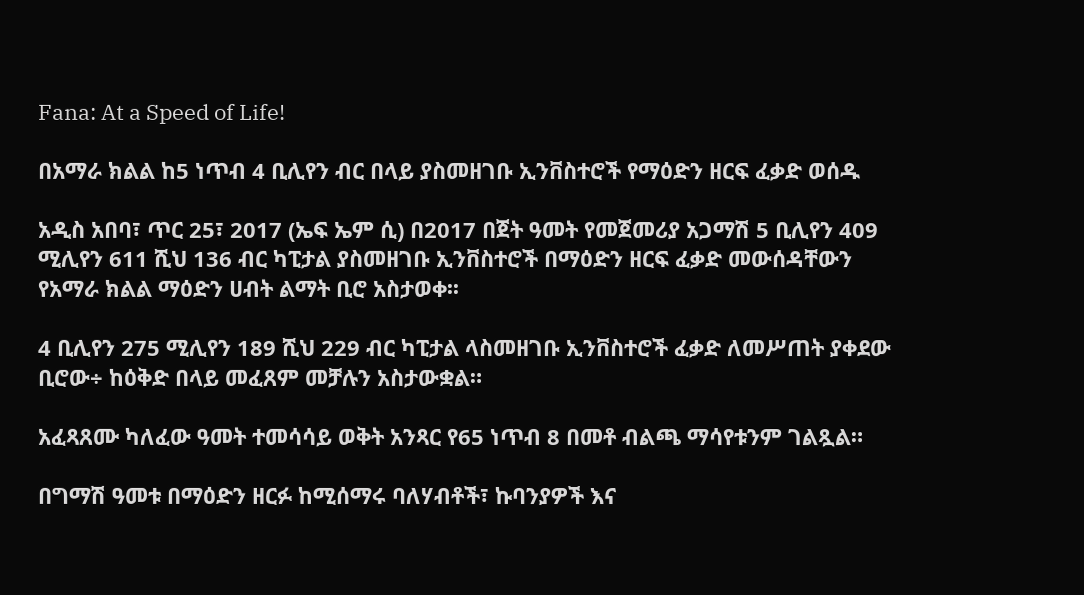Fana: At a Speed of Life!

በአማራ ክልል ከ5 ነጥብ 4 ቢሊየን ብር በላይ ያስመዘገቡ ኢንቨስተሮች የማዕድን ዘርፍ ፈቃድ ወሰዱ

አዲስ አበባ፣ ጥር 25፣ 2017 (ኤፍ ኤም ሲ) በ2017 በጀት ዓመት የመጀመሪያ አጋማሽ 5 ቢሊየን 409 ሚሊየን 611 ሺህ 136 ብር ካፒታል ያስመዘገቡ ኢንቨስተሮች በማዕድን ዘርፍ ፈቃድ መውሰዳቸውን የአማራ ክልል ማዕድን ሀብት ልማት ቢሮ አስታወቀ፡፡

4 ቢሊየን 275 ሚሊየን 189 ሺህ 229 ብር ካፒታል ላስመዘገቡ ኢንቨስተሮች ፈቃድ ለመሥጠት ያቀደው ቢሮው÷ ከዕቅድ በላይ መፈጸም መቻሉን አስታውቋል።

አፈጻጸሙ ካለፈው ዓመት ተመሳሳይ ወቅት አንጻር የ65 ነጥብ 8 በመቶ ብልጫ ማሳየቱንም ገልጿል።

በግማሽ ዓመቱ በማዕድን ዘርፉ ከሚሰማሩ ባለሃብቶች፣ ኩባንያዎች እና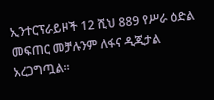ኢንተርፕራይዞች 12 ሺህ 889 የሥራ ዕድል መፍጠር መቻሉንም ለፋና ዲጂታል አረጋግጧል፡፡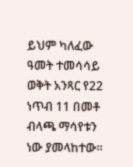ይህም ካለፈው ዓመት ተመሳሳይ ወቅት አንጻር የ22 ነጥብ 11 በመቶ ብላጫ ማሳየቱን ነው ያመላከተው፡፡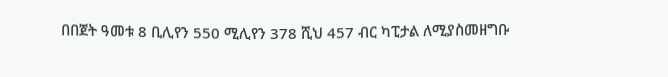በበጀት ዓመቱ 8 ቢሊየን 550 ሚሊየን 378 ሺህ 457 ብር ካፒታል ለሚያስመዘግቡ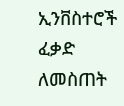ኢንቨስተሮች ፈቃድ ለመስጠት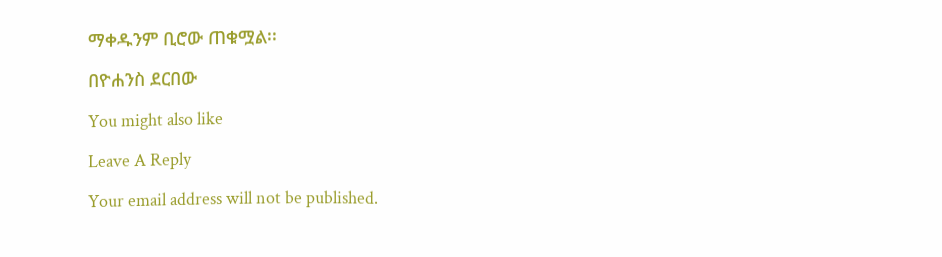ማቀዱንም ቢሮው ጠቁሟል፡፡

በዮሐንስ ደርበው

You might also like

Leave A Reply

Your email address will not be published.